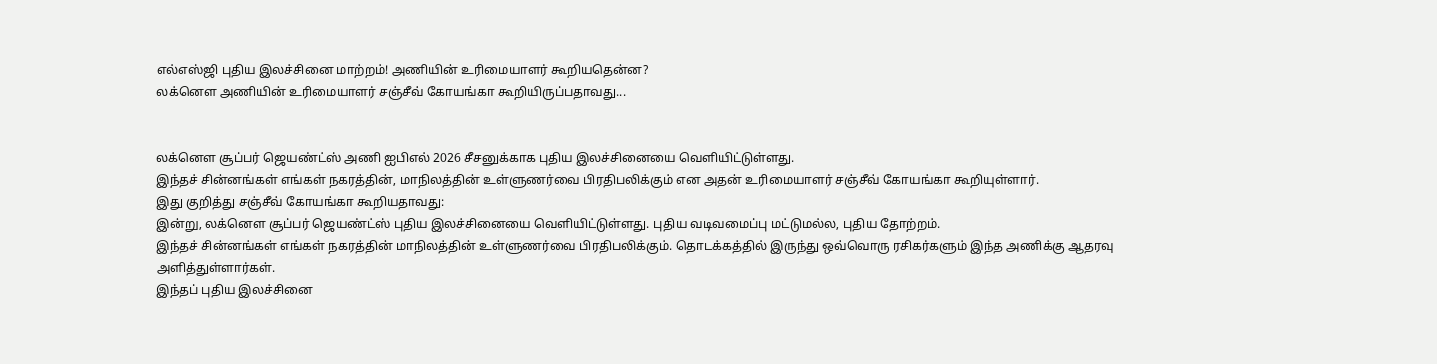எல்எஸ்ஜி புதிய இலச்சினை மாற்றம்! அணியின் உரிமையாளர் கூறியதென்ன?
லக்னௌ அணியின் உரிமையாளர் சஞ்சீவ் கோயங்கா கூறியிருப்பதாவது...


லக்னௌ சூப்பர் ஜெயண்ட்ஸ் அணி ஐபிஎல் 2026 சீசனுக்காக புதிய இலச்சினையை வெளியிட்டுள்ளது.
இந்தச் சின்னங்கள் எங்கள் நகரத்தின், மாநிலத்தின் உள்ளுணர்வை பிரதிபலிக்கும் என அதன் உரிமையாளர் சஞ்சீவ் கோயங்கா கூறியுள்ளார்.
இது குறித்து சஞ்சீவ் கோயங்கா கூறியதாவது:
இன்று, லக்னௌ சூப்பர் ஜெயண்ட்ஸ் புதிய இலச்சினையை வெளியிட்டுள்ளது. புதிய வடிவமைப்பு மட்டுமல்ல, புதிய தோற்றம்.
இந்தச் சின்னங்கள் எங்கள் நகரத்தின் மாநிலத்தின் உள்ளுணர்வை பிரதிபலிக்கும். தொடக்கத்தில் இருந்து ஒவ்வொரு ரசிகர்களும் இந்த அணிக்கு ஆதரவு அளித்துள்ளார்கள்.
இந்தப் புதிய இலச்சினை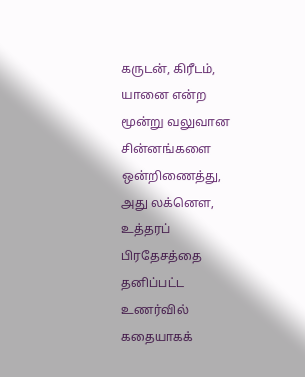கருடன், கிரீடம், யானை என்ற மூன்று வலுவான சின்னங்களை ஒன்றிணைத்து, அது லக்னௌ, உத்தரப் பிரதேசத்தை தனிப்பட்ட உணர்வில் கதையாகக்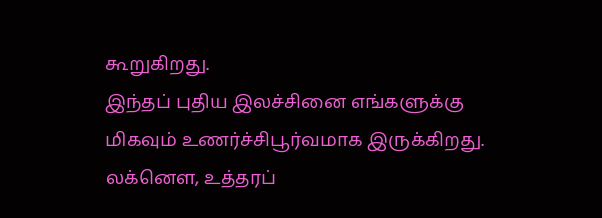கூறுகிறது.
இந்தப் புதிய இலச்சினை எங்களுக்கு மிகவும் உணர்ச்சிபூர்வமாக இருக்கிறது. லக்னௌ, உத்தரப்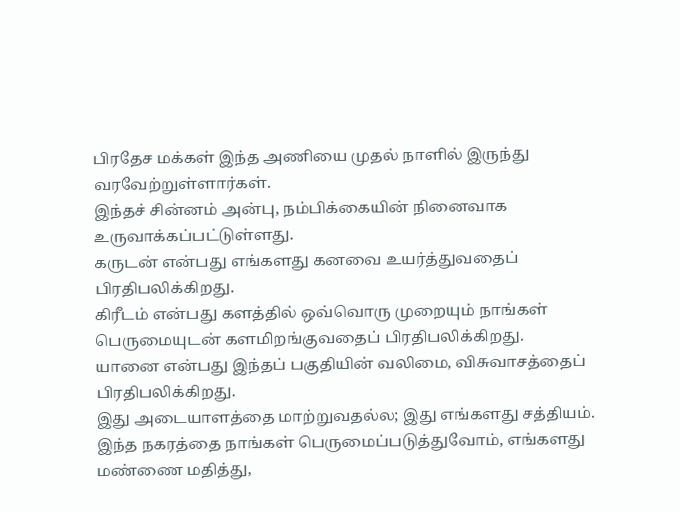பிரதேச மக்கள் இந்த அணியை முதல் நாளில் இருந்து வரவேற்றுள்ளார்கள்.
இந்தச் சின்னம் அன்பு, நம்பிக்கையின் நினைவாக உருவாக்கப்பட்டுள்ளது.
கருடன் என்பது எங்களது கனவை உயர்த்துவதைப் பிரதிபலிக்கிறது.
கிரீடம் என்பது களத்தில் ஒவ்வொரு முறையும் நாங்கள் பெருமையுடன் களமிறங்குவதைப் பிரதிபலிக்கிறது.
யானை என்பது இந்தப் பகுதியின் வலிமை, விசுவாசத்தைப் பிரதிபலிக்கிறது.
இது அடையாளத்தை மாற்றுவதல்ல; இது எங்களது சத்தியம். இந்த நகரத்தை நாங்கள் பெருமைப்படுத்துவோம், எங்களது மண்ணை மதித்து,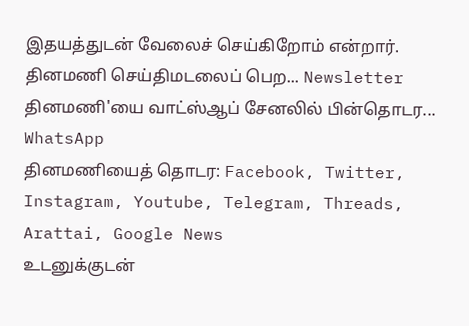இதயத்துடன் வேலைச் செய்கிறோம் என்றார்.
தினமணி செய்திமடலைப் பெற... Newsletter
தினமணி'யை வாட்ஸ்ஆப் சேனலில் பின்தொடர... WhatsApp
தினமணியைத் தொடர: Facebook, Twitter, Instagram, Youtube, Telegram, Threads, Arattai, Google News
உடனுக்குடன்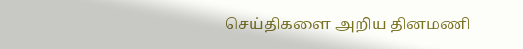செய்திகளை அறிய தினமணி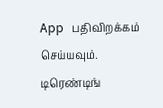App பதிவிறக்கம் செய்யவும்.
டிரெண்டிங்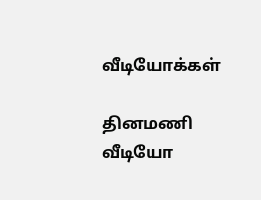வீடியோக்கள்

தினமணி வீடியோ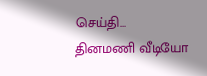செய்தி...
தினமணி வீடியோ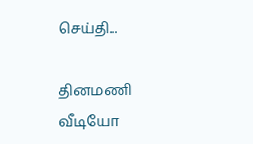செய்தி...

தினமணி வீடியோ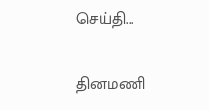செய்தி...

தினமணி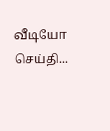வீடியோ செய்தி...